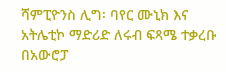ሻምፒዮንስ ሊግ፡ ባየር ሙኒክ እና አትሌቲኮ ማድሪድ ለሩብ ፍጻሜ ተቃረቡ
በአውሮፓ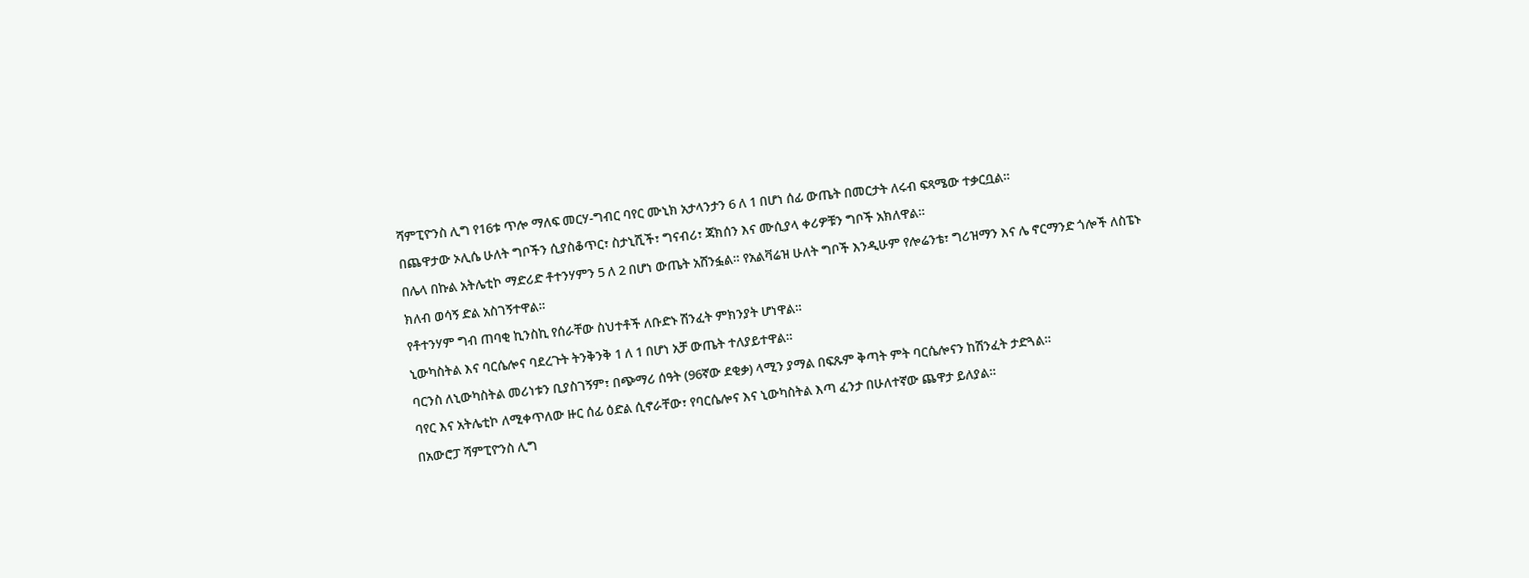ሻምፒዮንስ ሊግ የ16ቱ ጥሎ ማለፍ መርሃ-ግብር ባየር ሙኒክ አታላንታን 6 ለ 1 በሆነ ሰፊ ውጤት በመርታት ለሩብ ፍጻሜው ተቃርቧል።
በጨዋታው ኦሊሴ ሁለት ግቦችን ሲያስቆጥር፣ ስታኒሺች፣ ግናብሪ፣ ጃክሰን እና ሙሲያላ ቀሪዎቹን ግቦች አክለዋል።
በሌላ በኩል አትሌቲኮ ማድሪድ ቶተንሃምን 5 ለ 2 በሆነ ውጤት አሸንፏል። የአልቫሬዝ ሁለት ግቦች እንዲሁም የሎሬንቴ፣ ግሪዝማን እና ሌ ኖርማንድ ጎሎች ለስፔኑ ክለብ ወሳኝ ድል አስገኝተዋል።
የቶተንሃም ግብ ጠባቂ ኪንስኪ የሰራቸው ስህተቶች ለቡድኑ ሽንፈት ምክንያት ሆነዋል።
ኒውካስትል እና ባርሴሎና ባደረጉት ትንቅንቅ 1 ለ 1 በሆነ አቻ ውጤት ተለያይተዋል።
ባርንስ ለኒውካስትል መሪነቱን ቢያስገኝም፣ በጭማሪ ሰዓት (96ኛው ደቂቃ) ላሚን ያማል በፍጹም ቅጣት ምት ባርሴሎናን ከሽንፈት ታድጓል።
ባየር እና አትሌቲኮ ለሚቀጥለው ዙር ሰፊ ዕድል ሲኖራቸው፣ የባርሴሎና እና ኒውካስትል እጣ ፈንታ በሁለተኛው ጨዋታ ይለያል።
በአውሮፓ ሻምፒዮንስ ሊግ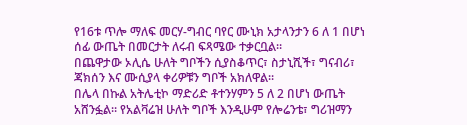የ16ቱ ጥሎ ማለፍ መርሃ-ግብር ባየር ሙኒክ አታላንታን 6 ለ 1 በሆነ ሰፊ ውጤት በመርታት ለሩብ ፍጻሜው ተቃርቧል።
በጨዋታው ኦሊሴ ሁለት ግቦችን ሲያስቆጥር፣ ስታኒሺች፣ ግናብሪ፣ ጃክሰን እና ሙሲያላ ቀሪዎቹን ግቦች አክለዋል።
በሌላ በኩል አትሌቲኮ ማድሪድ ቶተንሃምን 5 ለ 2 በሆነ ውጤት አሸንፏል። የአልቫሬዝ ሁለት ግቦች እንዲሁም የሎሬንቴ፣ ግሪዝማን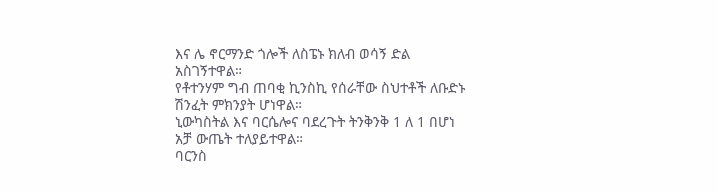እና ሌ ኖርማንድ ጎሎች ለስፔኑ ክለብ ወሳኝ ድል አስገኝተዋል።
የቶተንሃም ግብ ጠባቂ ኪንስኪ የሰራቸው ስህተቶች ለቡድኑ ሽንፈት ምክንያት ሆነዋል።
ኒውካስትል እና ባርሴሎና ባደረጉት ትንቅንቅ 1 ለ 1 በሆነ አቻ ውጤት ተለያይተዋል።
ባርንስ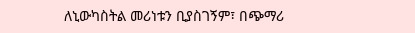ለኒውካስትል መሪነቱን ቢያስገኝም፣ በጭማሪ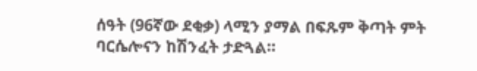ሰዓት (96ኛው ደቂቃ) ላሚን ያማል በፍጹም ቅጣት ምት ባርሴሎናን ከሽንፈት ታድጓል።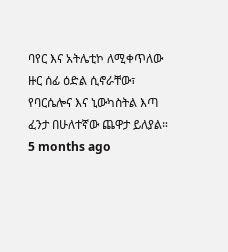ባየር እና አትሌቲኮ ለሚቀጥለው ዙር ሰፊ ዕድል ሲኖራቸው፣ የባርሴሎና እና ኒውካስትል እጣ ፈንታ በሁለተኛው ጨዋታ ይለያል።
5 months ago